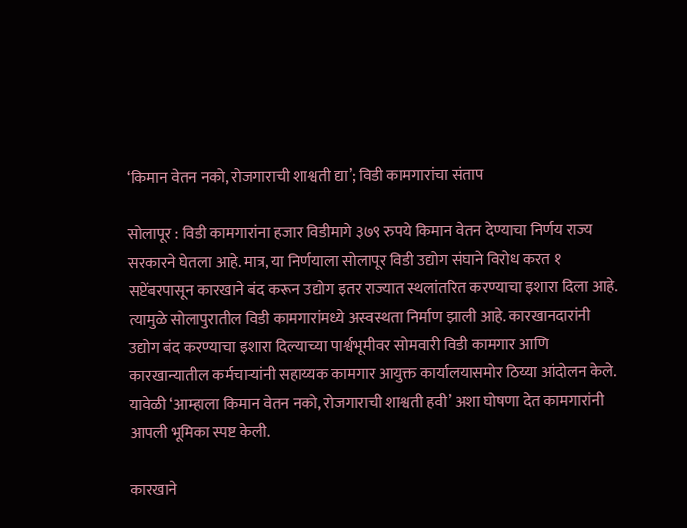‘किमान वेतन नको, रोजगाराची शाश्वती द्या’; विडी कामगारांचा संताप

सोलापूर : विडी कामगारांना हजार विडीमागे ३७९ रुपये किमान वेतन देण्याचा निर्णय राज्य सरकारने घेतला आहे. मात्र, या निर्णयाला सोलापूर विडी उद्योग संघाने विरोध करत १ सप्टेंबरपासून कारखाने बंद करून उद्योग इतर राज्यात स्थलांतरित करण्याचा इशारा दिला आहे. त्यामुळे सोलापुरातील विडी कामगारांमध्ये अस्वस्थता निर्माण झाली आहे. कारखानदारांनी उद्योग बंद करण्याचा इशारा दिल्याच्या पार्श्वभूमीवर सोमवारी विडी कामगार आणि कारखान्यातील कर्मचाऱ्यांनी सहाय्यक कामगार आयुक्त कार्यालयासमोर ठिय्या आंदोलन केले. यावेळी ‘आम्हाला किमान वेतन नको, रोजगाराची शाश्वती हवी’ अशा घोषणा देत कामगारांनी आपली भूमिका स्पष्ट केली.

कारखाने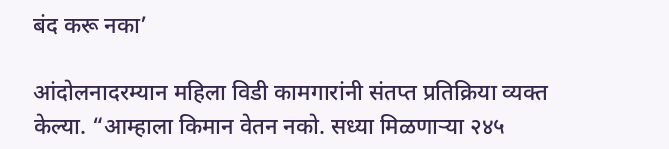बंद करू नका’

आंदोलनादरम्यान महिला विडी कामगारांनी संतप्त प्रतिक्रिया व्यक्त केल्या. “आम्हाला किमान वेतन नको. सध्या मिळणाऱ्या २४५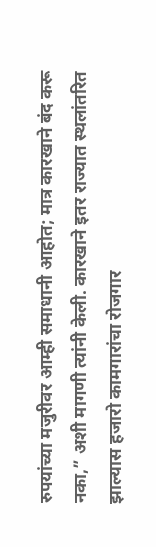रुपयांच्या मजुरीवर आम्ही समाधानी आहोत; मात्र कारखाने बंद करू नका,” अशी मागणी त्यांनी केली. कारखाने इतर राज्यात स्थलांतरित झाल्यास हजारो कामगारांचा रोजगार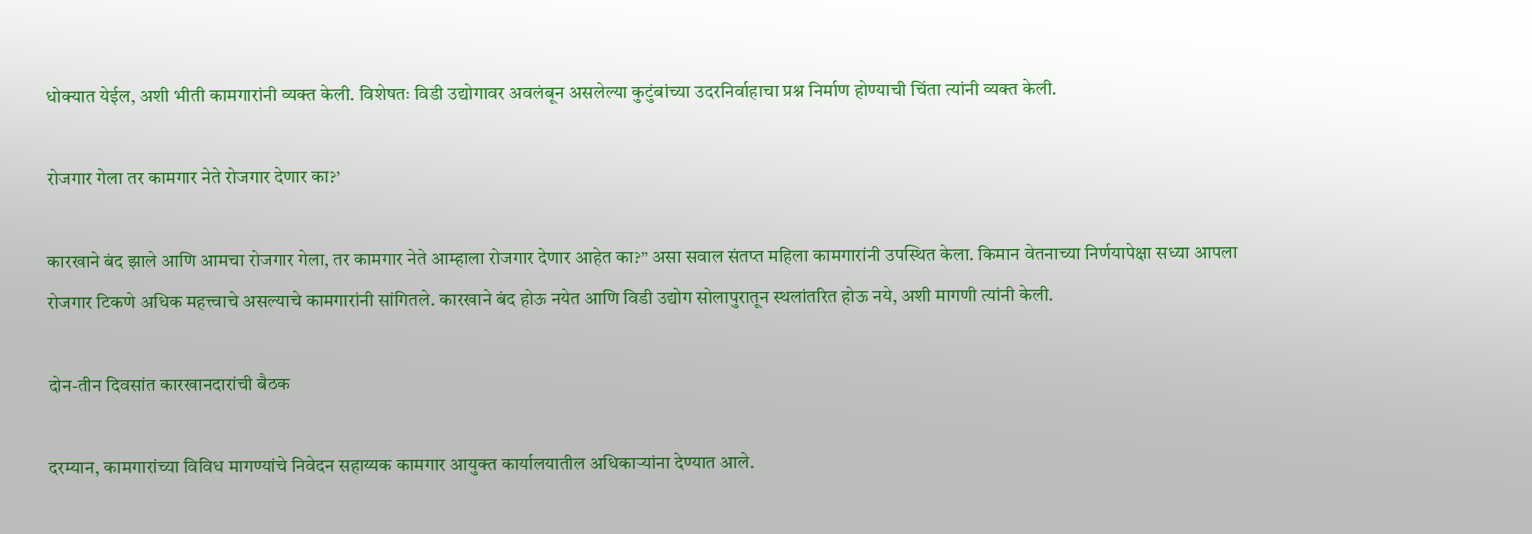धोक्यात येईल, अशी भीती कामगारांनी व्यक्त केली. विशेषतः विडी उद्योगावर अवलंबून असलेल्या कुटुंबांच्या उदरनिर्वाहाचा प्रश्न निर्माण होण्याची चिंता त्यांनी व्यक्त केली.

रोजगार गेला तर कामगार नेते रोजगार देणार का?’

कारखाने बंद झाले आणि आमचा रोजगार गेला, तर कामगार नेते आम्हाला रोजगार देणार आहेत का?” असा सवाल संतप्त महिला कामगारांनी उपस्थित केला. किमान वेतनाच्या निर्णयापेक्षा सध्या आपला रोजगार टिकणे अधिक महत्त्वाचे असल्याचे कामगारांनी सांगितले. कारखाने बंद होऊ नयेत आणि विडी उद्योग सोलापुरातून स्थलांतरित होऊ नये, अशी मागणी त्यांनी केली.

दोन-तीन दिवसांत कारखानदारांची बैठक

दरम्यान, कामगारांच्या विविध मागण्यांचे निवेदन सहाय्यक कामगार आयुक्त कार्यालयातील अधिकाऱ्यांना देण्यात आले.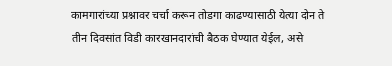कामगारांच्या प्रश्नावर चर्चा करून तोडगा काढण्यासाठी येत्या दोन ते तीन दिवसांत विडी कारखानदारांची बैठक घेण्यात येईल, असे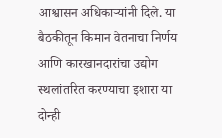आश्वासन अधिकाऱ्यांनी दिले. या बैठकीतून किमान वेतनाचा निर्णय आणि कारखानदारांचा उद्योग स्थलांतरित करण्याचा इशारा या दोन्ही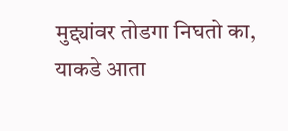मुद्द्यांवर तोडगा निघतो का, याकडे आता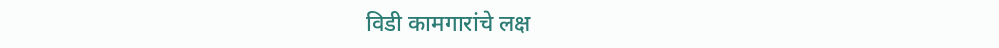विडी कामगारांचे लक्ष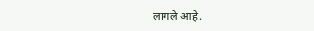लागले आहे.